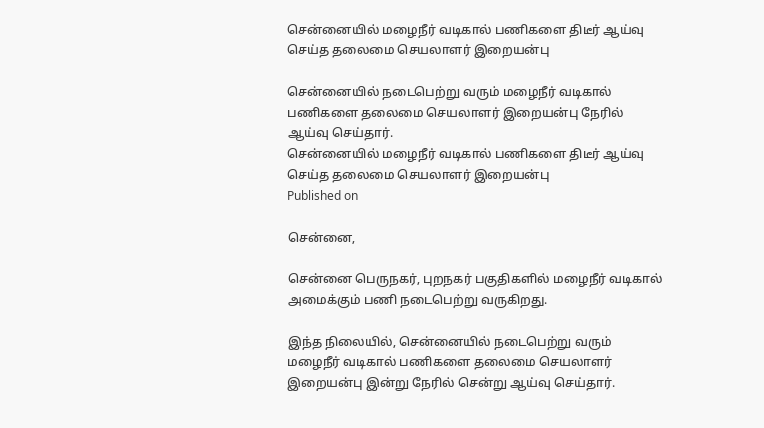சென்னையில் மழைநீர் வடிகால் பணிகளை திடீர் ஆய்வு செய்த தலைமை செயலாளர் இறையன்பு

சென்னையில் நடைபெற்று வரும் மழைநீர் வடிகால் பணிகளை தலைமை செயலாளர் இறையன்பு நேரில் ஆய்வு செய்தார்.
சென்னையில் மழைநீர் வடிகால் பணிகளை திடீர் ஆய்வு செய்த தலைமை செயலாளர் இறையன்பு
Published on

சென்னை,

சென்னை பெருநகர், புறநகர் பகுதிகளில் மழைநீர் வடிகால் அமைக்கும் பணி நடைபெற்று வருகிறது.

இந்த நிலையில், சென்னையில் நடைபெற்று வரும் மழைநீர் வடிகால் பணிகளை தலைமை செயலாளர் இறையன்பு இன்று நேரில் சென்று ஆய்வு செய்தார்.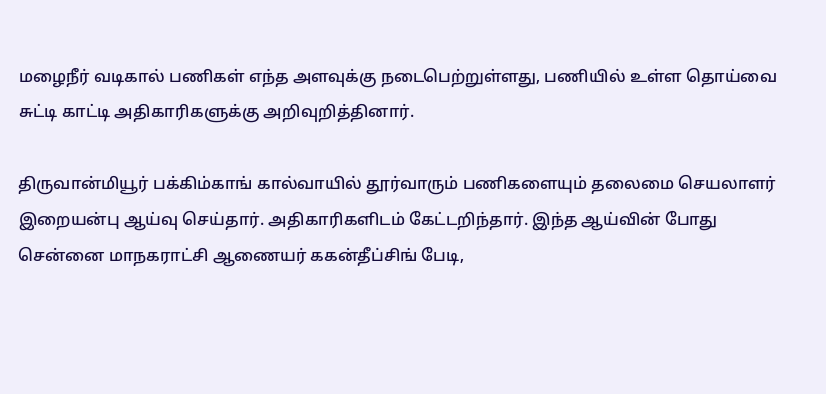மழைநீர் வடிகால் பணிகள் எந்த அளவுக்கு நடைபெற்றுள்ளது, பணியில் உள்ள தொய்வை சுட்டி காட்டி அதிகாரிகளுக்கு அறிவுறித்தினார்.

திருவான்மியூர் பக்கிம்காங் கால்வாயில் தூர்வாரும் பணிகளையும் தலைமை செயலாளர் இறையன்பு ஆய்வு செய்தார். அதிகாரிகளிடம் கேட்டறிந்தார். இந்த ஆய்வின் போது சென்னை மாநகராட்சி ஆணையர் ககன்தீப்சிங் பேடி,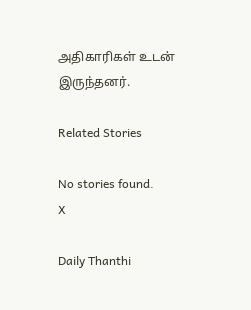அதிகாரிகள் உடன் இருந்தனர்.

Related Stories

No stories found.
X

Daily Thanthi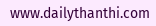www.dailythanthi.com